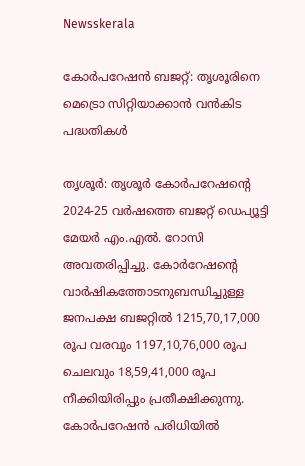Newsskerala

കോര്‍പറേഷന്‍ ബജറ്റ്: തൃശൂരിനെ മെട്രൊ സിറ്റിയാക്കാന്‍ വന്‍കിട പദ്ധതികള്‍

തൃശൂര്‍: തൃശൂര്‍ കോര്‍പറേഷന്റെ 2024-25 വര്‍ഷത്തെ ബജറ്റ് ഡെപ്യൂട്ടി മേയര്‍ എം.എല്‍. റോസി അവതരിപ്പിച്ചു. കോര്‍റേഷന്റെ വാര്‍ഷികത്തോടനുബന്ധിച്ചുള്ള ജനപക്ഷ ബജറ്റില്‍ 1215,70,17,000 രൂപ വരവും 1197,10,76,000 രൂപ ചെലവും 18,59,41,000 രൂപ നീക്കിയിരിപ്പും പ്രതീക്ഷിക്കുന്നു.
കോര്‍പറേഷന്‍ പരിധിയില്‍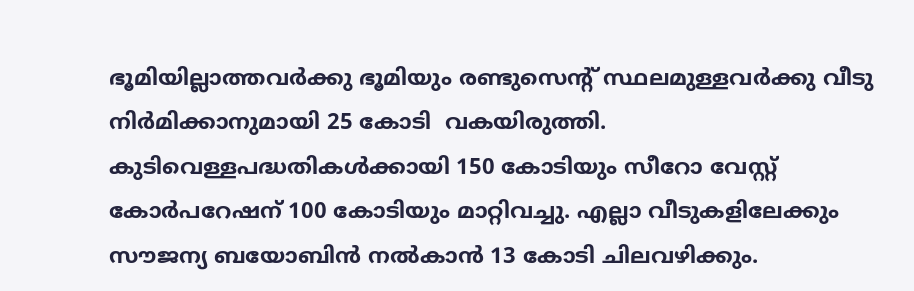ഭൂമിയില്ലാത്തവര്‍ക്കു ഭൂമിയും രണ്ടുസെന്റ് സ്ഥലമുള്ളവര്‍ക്കു വീടു നിര്‍മിക്കാനുമായി 25 കോടി  വകയിരുത്തി.
കുടിവെള്ളപദ്ധതികള്‍ക്കായി 150 കോടിയും സീറോ വേസ്റ്റ് കോര്‍പറേഷന് 100 കോടിയും മാറ്റിവച്ചു. എല്ലാ വീടുകളിലേക്കും സൗജന്യ ബയോബിന്‍ നല്‍കാന്‍ 13 കോടി ചിലവഴിക്കും.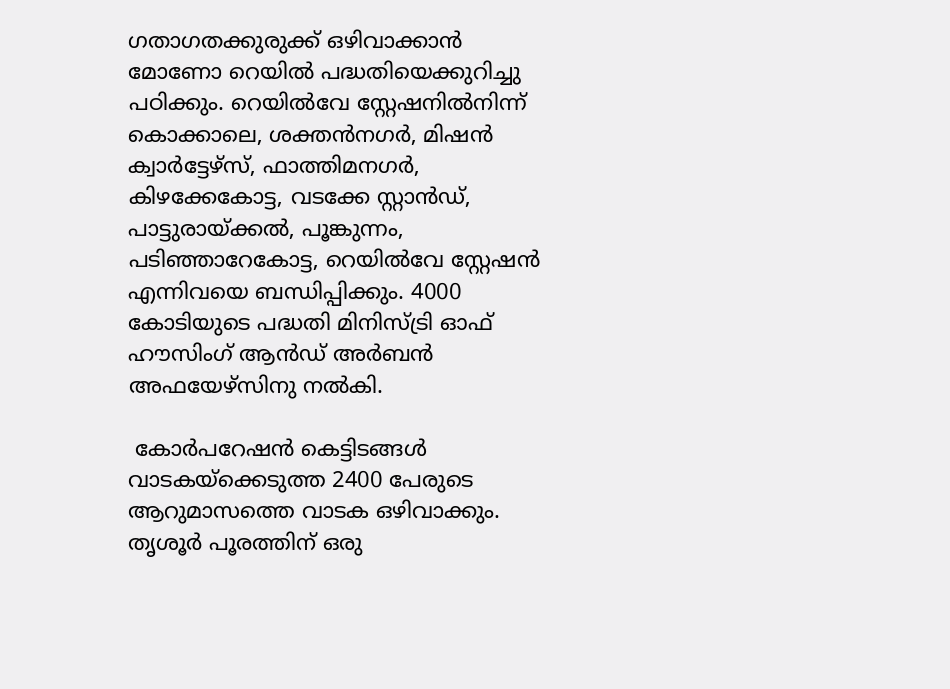ഗതാഗതക്കുരുക്ക് ഒഴിവാക്കാന്‍ മോണോ റെയില്‍ പദ്ധതിയെക്കുറിച്ചു പഠിക്കും. റെയില്‍വേ സ്റ്റേഷനില്‍നിന്ന് കൊക്കാലെ, ശക്തന്‍നഗര്‍, മിഷന്‍ ക്വാര്‍ട്ടേഴ്‌സ്, ഫാത്തിമനഗര്‍, കിഴക്കേകോട്ട, വടക്കേ സ്റ്റാന്‍ഡ്, പാട്ടുരായ്ക്കല്‍, പൂങ്കുന്നം, പടിഞ്ഞാറേകോട്ട, റെയില്‍വേ സ്റ്റേഷന്‍ എന്നിവയെ ബന്ധിപ്പിക്കും. 4000 കോടിയുടെ പദ്ധതി മിനിസ്ട്രി ഓഫ് ഹൗസിംഗ് ആന്‍ഡ് അര്‍ബന്‍ അഫയേഴ്‌സിനു നല്‍കി.

 കോര്‍പറേഷന്‍ കെട്ടിടങ്ങള്‍ വാടകയ്‌ക്കെടുത്ത 2400 പേരുടെ ആറുമാസത്തെ വാടക ഒഴിവാക്കും. തൃശൂര്‍ പൂരത്തിന് ഒരു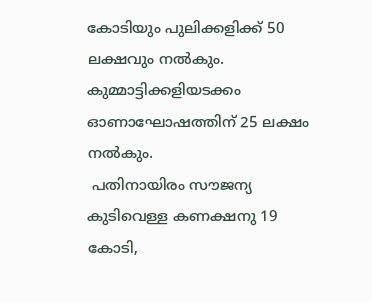കോടിയും പുലിക്കളിക്ക് 50 ലക്ഷവും നല്‍കും. കുമ്മാട്ടിക്കളിയടക്കം ഓണാഘോഷത്തിന് 25 ലക്ഷം നല്‍കും.
 പതിനായിരം സൗജന്യ കുടിവെള്ള കണക്ഷനു 19 കോടി,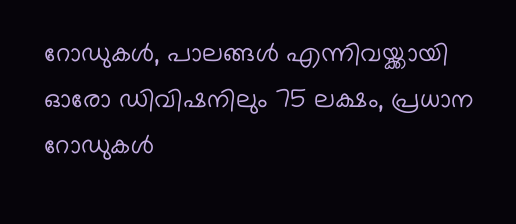റോഡുകള്‍, പാലങ്ങള്‍ എന്നിവയ്ക്കായി ഓരോ ഡിവിഷനിലും 75 ലക്ഷം, പ്രധാന റോഡുകള്‍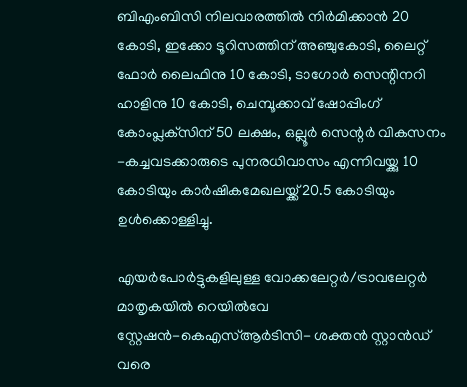ബിഎംബിസി നിലവാരത്തില്‍ നിര്‍മിക്കാന്‍ 20 കോടി, ഇക്കോ ടൂറിസത്തിന് അഞ്ചുകോടി, ലൈറ്റ് ഫോര്‍ ലൈഫിനു 10 കോടി, ടാഗോര്‍ സെന്റിനറി ഹാളിനു 10 കോടി, ചെമ്പൂക്കാവ് ഷോപ്പിംഗ് കോംപ്ലക്‌സിന് 50 ലക്ഷം, ഒല്ലൂര്‍ സെന്റര്‍ വികസനം -കച്ചവടക്കാരുടെ പുനരധിവാസം എന്നിവയ്ക്കു 10 കോടിയും കാര്‍ഷികമേഖലയ്ക്ക് 20.5 കോടിയും ഉള്‍ക്കൊള്ളിച്ചു.

എയര്‍പോര്‍ട്ടുകളിലുള്ള വോക്കലേറ്റര്‍/ട്രാവലേറ്റര്‍ മാതൃകയില്‍ റെയില്‍വേ സ്റ്റേഷന്‍-കെഎസ്ആര്‍ടിസി- ശക്തന്‍ സ്റ്റാന്‍ഡ് വരെ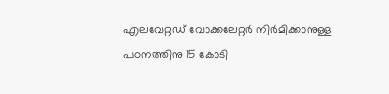എലവേറ്റഡ് വോക്കലേറ്റര്‍ നിര്‍മിക്കാനുള്ള പഠനത്തിനു 15 കോടി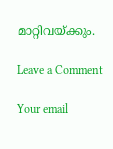മാറ്റിവയ്ക്കും.

Leave a Comment

Your email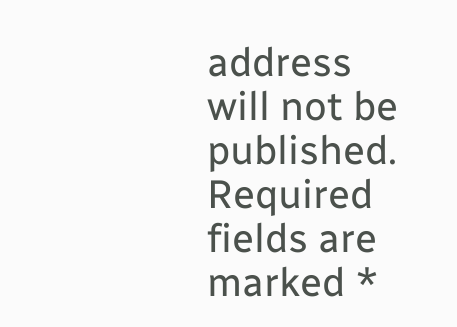address will not be published. Required fields are marked *